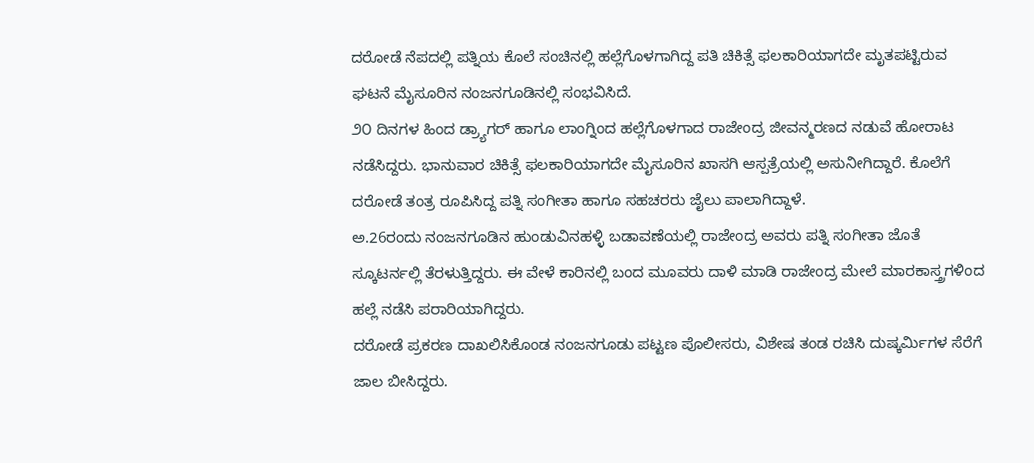ದರೋಡೆ ನೆಪದಲ್ಲಿ ಪತ್ನಿಯ ಕೊಲೆ ಸಂಚಿನಲ್ಲಿ ಹಲ್ಲೆಗೊಳಗಾಗಿದ್ದ ಪತಿ ಚಿಕಿತ್ಸೆ ಫಲಕಾರಿಯಾಗದೇ ಮೃತಪಟ್ಟಿರುವ ಘಟನೆ ಮೈಸೂರಿನ ನಂಜನಗೂಡಿನಲ್ಲಿ ಸಂಭವಿಸಿದೆ.
೨೦ ದಿನಗಳ ಹಿಂದ ಡ್ರ್ಯಾಗರ್ ಹಾಗೂ ಲಾಂಗ್ನಿಂದ ಹಲ್ಲೆಗೊಳಗಾದ ರಾಜೇಂದ್ರ ಜೀವನ್ಮರಣದ ನಡುವೆ ಹೋರಾಟ ನಡೆಸಿದ್ದರು. ಭಾನುವಾರ ಚಿಕಿತ್ಸೆ ಫಲಕಾರಿಯಾಗದೇ ಮೈಸೂರಿನ ಖಾಸಗಿ ಆಸ್ಪತ್ರೆಯಲ್ಲಿ ಅಸುನೀಗಿದ್ದಾರೆ. ಕೊಲೆಗೆ ದರೋಡೆ ತಂತ್ರ ರೂಪಿಸಿದ್ದ ಪತ್ನಿ ಸಂಗೀತಾ ಹಾಗೂ ಸಹಚರರು ಜೈಲು ಪಾಲಾಗಿದ್ದಾಳೆ.
ಅ.26ರಂದು ನಂಜನಗೂಡಿನ ಹುಂಡುವಿನಹಳ್ಳಿ ಬಡಾವಣೆಯಲ್ಲಿ ರಾಜೇಂದ್ರ ಅವರು ಪತ್ನಿ ಸಂಗೀತಾ ಜೊತೆ ಸ್ಕೂಟರ್ನಲ್ಲಿ ತೆರಳುತ್ತಿದ್ದರು. ಈ ವೇಳೆ ಕಾರಿನಲ್ಲಿ ಬಂದ ಮೂವರು ದಾಳಿ ಮಾಡಿ ರಾಜೇಂದ್ರ ಮೇಲೆ ಮಾರಕಾಸ್ತ್ರಗಳಿಂದ ಹಲ್ಲೆ ನಡೆಸಿ ಪರಾರಿಯಾಗಿದ್ದರು.
ದರೋಡೆ ಪ್ರಕರಣ ದಾಖಲಿಸಿಕೊಂಡ ನಂಜನಗೂಡು ಪಟ್ಟಣ ಪೊಲೀಸರು, ವಿಶೇಷ ತಂಡ ರಚಿಸಿ ದುಷ್ಕರ್ಮಿಗಳ ಸೆರೆಗೆ ಜಾಲ ಬೀಸಿದ್ದರು.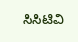ಸಿಸಿಟಿವಿ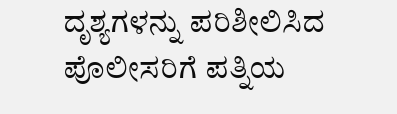ದೃಶ್ಯಗಳನ್ನು ಪರಿಶೀಲಿಸಿದ ಪೊಲೀಸರಿಗೆ ಪತ್ನಿಯ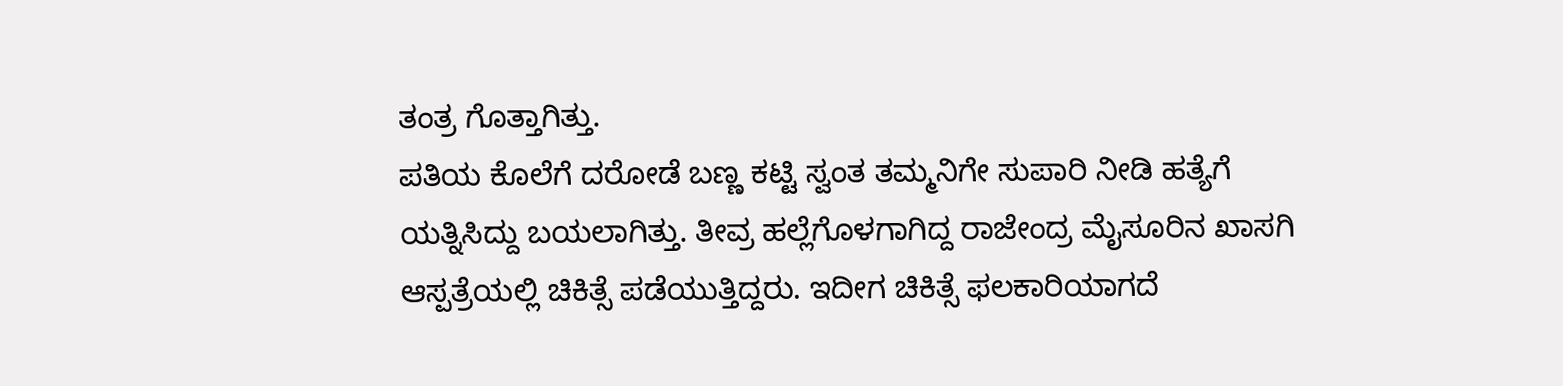ತಂತ್ರ ಗೊತ್ತಾಗಿತ್ತು.
ಪತಿಯ ಕೊಲೆಗೆ ದರೋಡೆ ಬಣ್ಣ ಕಟ್ಟಿ ಸ್ವಂತ ತಮ್ಮನಿಗೇ ಸುಪಾರಿ ನೀಡಿ ಹತ್ಯೆಗೆ ಯತ್ನಿಸಿದ್ದು ಬಯಲಾಗಿತ್ತು. ತೀವ್ರ ಹಲ್ಲೆಗೊಳಗಾಗಿದ್ದ ರಾಜೇಂದ್ರ ಮೈಸೂರಿನ ಖಾಸಗಿ ಆಸ್ಪತ್ರೆಯಲ್ಲಿ ಚಿಕಿತ್ಸೆ ಪಡೆಯುತ್ತಿದ್ದರು. ಇದೀಗ ಚಿಕಿತ್ಸೆ ಫಲಕಾರಿಯಾಗದೆ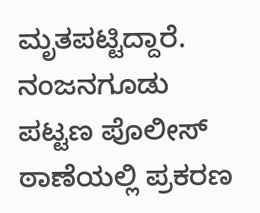ಮೃತಪಟ್ಟಿದ್ದಾರೆ. ನಂಜನಗೂಡು ಪಟ್ಟಣ ಪೊಲೀಸ್ ಠಾಣೆಯಲ್ಲಿ ಪ್ರಕರಣ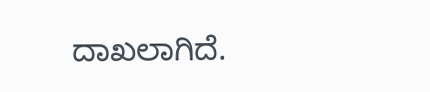ದಾಖಲಾಗಿದೆ.